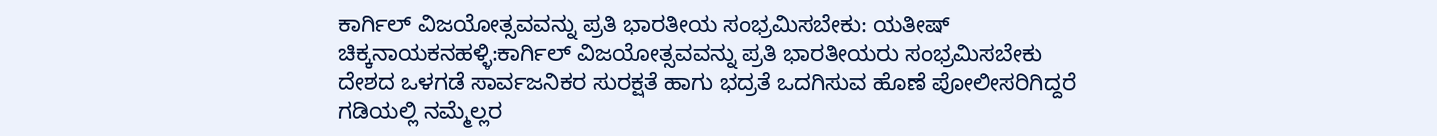ಕಾರ್ಗಿಲ್ ವಿಜಯೋತ್ಸವವನ್ನು ಪ್ರತಿ ಭಾರತೀಯ ಸಂಭ್ರಮಿಸಬೇಕು: ಯತೀಷ್
ಚಿಕ್ಕನಾಯಕನಹಳ್ಳಿ:ಕಾರ್ಗಿಲ್ ವಿಜಯೋತ್ಸವವನ್ನು ಪ್ರತಿ ಭಾರತೀಯರು ಸಂಭ್ರಮಿಸಬೇಕು ದೇಶದ ಒಳಗಡೆ ಸಾರ್ವಜನಿಕರ ಸುರಕ್ಷತೆ ಹಾಗು ಭದ್ರತೆ ಒದಗಿಸುವ ಹೊಣೆ ಪೋಲೀಸರಿಗಿದ್ದರೆ ಗಡಿಯಲ್ಲಿ ನಮ್ಮೆಲ್ಲರ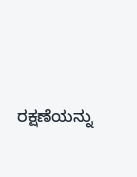ರಕ್ಷಣೆಯನ್ನು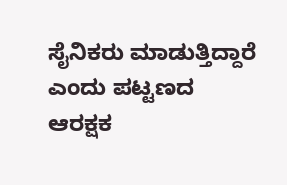ಸೈನಿಕರು ಮಾಡುತ್ತಿದ್ದಾರೆ ಎಂದು ಪಟ್ಟಣದ ಆರಕ್ಷಕ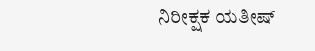ನಿರೀಕ್ಷಕ ಯತೀಷ್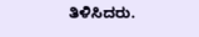ತಿಳಿಸಿದರು.